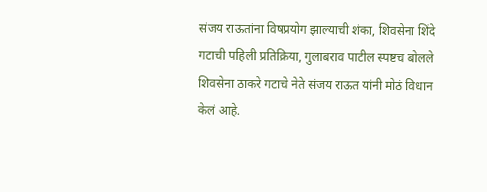संजय राऊतांना विषप्रयोग झाल्याची शंका, शिवसेना शिंदे गटाची पहिली प्रतिक्रिया, गुलाबराव पाटील स्पष्टच बोलले
शिवसेना ठाकरे गटाचे नेते संजय राऊत यांनी मोठं विधान केलं आहे.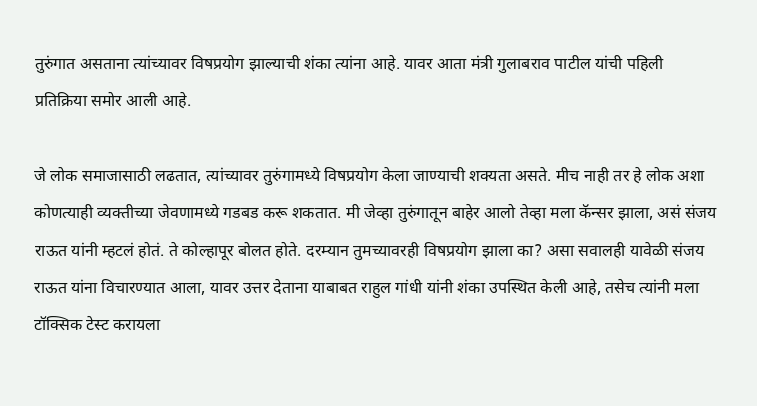तुरुंगात असताना त्यांच्यावर विषप्रयोग झाल्याची शंका त्यांना आहे. यावर आता मंत्री गुलाबराव पाटील यांची पहिली प्रतिक्रिया समोर आली आहे.

जे लोक समाजासाठी लढतात, त्यांच्यावर तुरुंगामध्ये विषप्रयोग केला जाण्याची शक्यता असते. मीच नाही तर हे लोक अशा कोणत्याही व्यक्तीच्या जेवणामध्ये गडबड करू शकतात. मी जेव्हा तुरुंगातून बाहेर आलो तेव्हा मला कॅन्सर झाला, असं संजय राऊत यांनी म्हटलं होतं. ते कोल्हापूर बोलत होते. दरम्यान तुमच्यावरही विषप्रयोग झाला का? असा सवालही यावेळी संजय राऊत यांना विचारण्यात आला, यावर उत्तर देताना याबाबत राहुल गांधी यांनी शंका उपस्थित केली आहे, तसेच त्यांनी मला टॉक्सिक टेस्ट करायला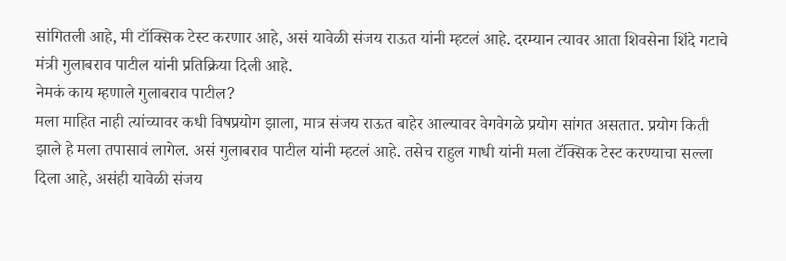सांगितली आहे, मी टॉक्सिक टेस्ट करणार आहे, असं यावेळी संजय राऊत यांनी म्हटलं आहे. दरम्यान त्यावर आता शिवसेना शिंदे गटाचे मंत्री गुलाबराव पाटील यांनी प्रतिक्रिया दिली आहे.
नेमकं काय म्हणाले गुलाबराव पाटील?
मला माहित नाही त्यांच्यावर कधी विषप्रयोग झाला, मात्र संजय राऊत बाहेर आल्यावर वेगवेगळे प्रयोग सांगत असतात. प्रयोग किती झाले हे मला तपासावं लागेल. असं गुलाबराव पाटील यांनी म्हटलं आहे. तसेच राहुल गाधी यांनी मला टॅक्सिक टेस्ट करण्याचा सल्ला दिला आहे, असंही यावेळी संजय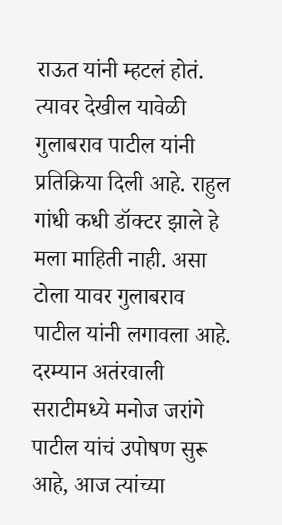राऊत यांनी म्हटलं होतं. त्यावर देखील यावेळी गुलाबराव पाटील यांनी प्रतिक्रिया दिली आहे. राहुल गांधी कधी डॉक्टर झाले हे मला माहिती नाही. असा टोला यावर गुलाबराव पाटील यांनी लगावला आहे.
दरम्यान अतंरवाली सराटीमध्ये मनोज जरांगे पाटील यांचं उपोषण सुरू आहे, आज त्यांच्या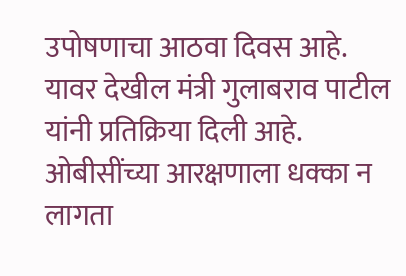उपोषणाचा आठवा दिवस आहे. यावर देखील मंत्री गुलाबराव पाटील यांनी प्रतिक्रिया दिली आहे. ओबीसींच्या आरक्षणाला धक्का न लागता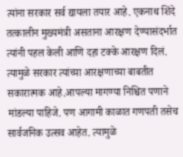त्यांना सरकार सर्व द्यायला तयार आहे. एकनाथ शिंदे तत्कालीन मुख्यमंत्री असताना आरक्षण देण्यासंदर्भात त्यांनी पहल केली आणि दहा टक्के आरक्षण दिलं. त्यामुळे सरकार त्यांच्या आरक्षणाच्या बाबतीत सकारात्मक आहे.आपल्या मागण्या निश्चित पणाने मांडल्या पाहिजे. पण आगामी काळात गणपती तसेच सार्वजनिक उत्सव आहेत. त्यामुळे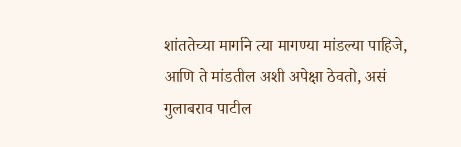शांततेच्या मार्गाने त्या मागण्या मांडल्या पाहिजे, आणि ते मांडतील अशी अपेक्षा ठेवतो, असं गुलाबराव पाटील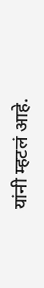यांनी म्हटलं आहे.